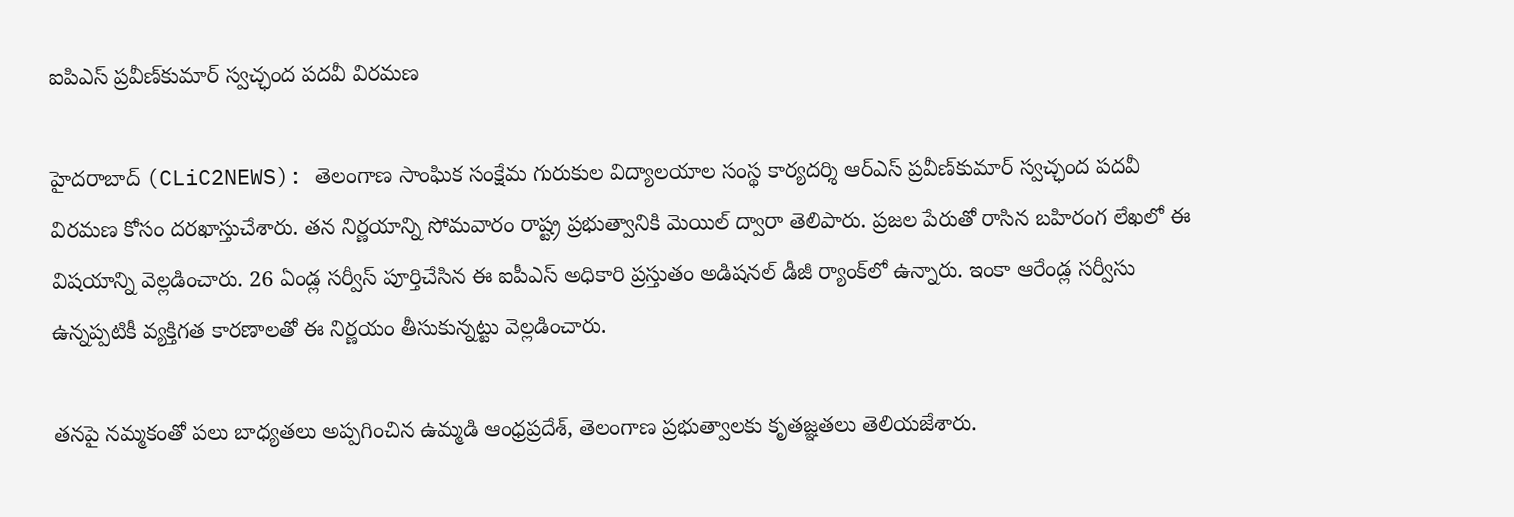ఐపిఎస్ ప్రవీణ్‌కుమార్‌ స్వచ్ఛంద పదవీ విరమణ

హైదరాబాద్ (CLiC2NEWS): తెలంగాణ సాంఘిక సంక్షేమ గురుకుల విద్యాలయాల సంస్థ కార్యదర్శి ఆర్‌ఎస్‌ ప్రవీణ్‌కుమార్‌ స్వచ్ఛంద పదవీ విరమణ కోసం దరఖాస్తుచేశారు. త‌న నిర్ణ‌యాన్ని సోమ‌వారం రాష్ట్ర ప్ర‌భుత్వానికి మెయిల్ ద్వారా తెలిపారు. ప్ర‌జ‌ల పేరుతో రాసిన బ‌హిరంగ లేఖలో ఈ విష‌యాన్ని వెల్ల‌డించారు. 26 ఏండ్ల సర్వీస్‌ పూర్తిచేసిన ఈ ఐపీఎస్‌ అధికారి ప్రస్తుతం అడిషనల్‌ డీజీ ర్యాంక్‌లో ఉన్నారు. ఇంకా ఆరేండ్ల సర్వీసు ఉన్నప్పటికీ వ్యక్తిగత కారణాలతో ఈ నిర్ణయం తీసుకున్నట్టు వెల్లడించారు.

తనపై నమ్మకంతో పలు బాధ్యతలు అప్పగించిన ఉమ్మడి ఆంధ్రప్రదేశ్‌, తెలంగాణ ప్రభుత్వాలకు కృతజ్ఞతలు తెలియజేశారు.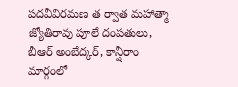పదవీవిరమణ త ర్వాత మహాత్మా జ్యోతిరావు పూలే దంపతులు, బీఆర్‌ అంబేద్కర్‌, కాన్షీరాం మార్గంలో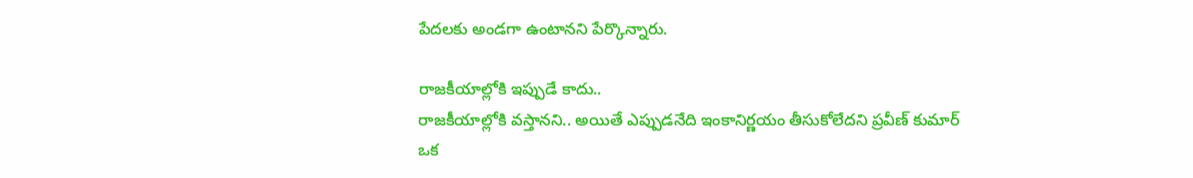పేదలకు అండగా ఉంటానని పేర్కొన్నారు.

రాజ‌కీయాల్లోకి ఇప్పుడే కాదు..
రాజ‌కీయాల్లోకి వ‌స్తాన‌ని.. అయితే ఎప్పుడ‌నేది ఇంకానిర్ణ‌యం తీసుకోలేద‌ని ప్ర‌వీణ్ కుమార్ ఒక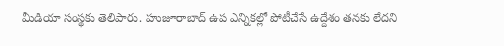మీడియా సంస్థ‌కు తెలిపారు. హుజూరాబాద్‌ ఉప ఎన్నికల్లో పోటీచేసే ఉద్దేశం తనకు లేదని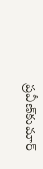ప్రవీణ్‌కుమార్‌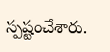స్పష్టంచేశారు.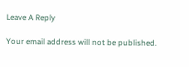Leave A Reply

Your email address will not be published.